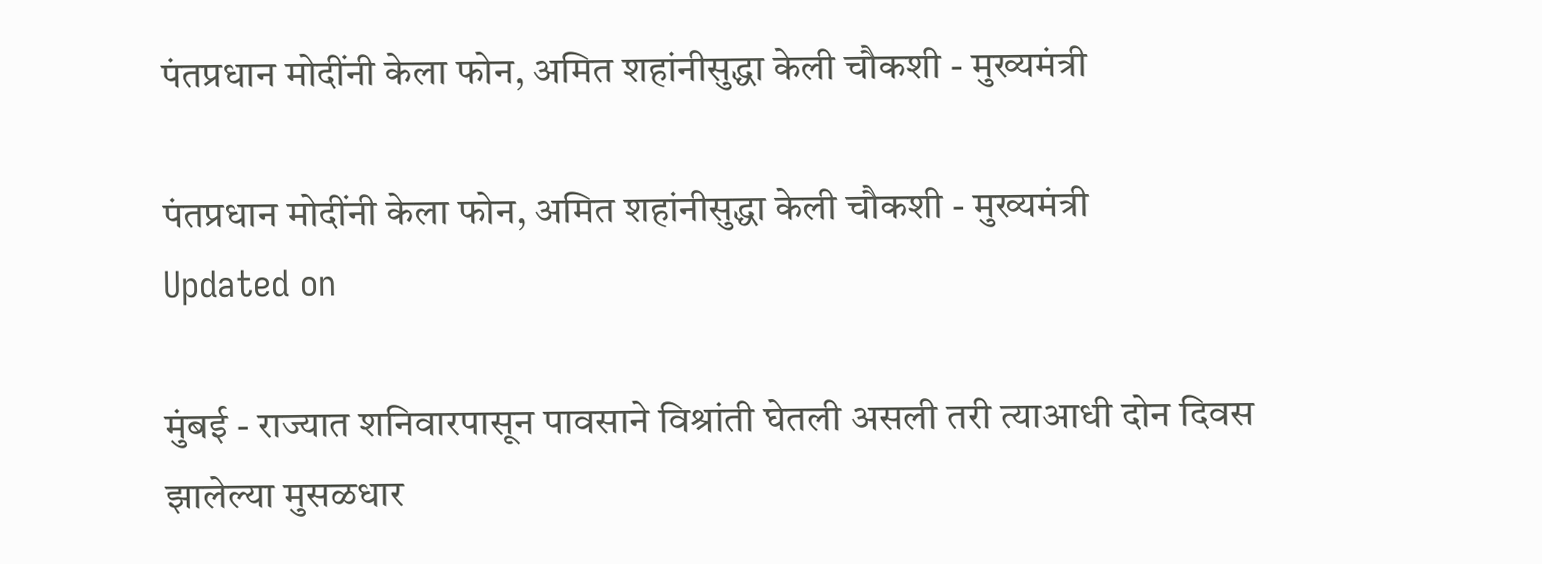पंतप्रधान मोदींनी केला फोन, अमित शहांनीसुद्धा केली चौकशी - मुख्यमंत्री

पंतप्रधान मोदींनी केला फोन, अमित शहांनीसुद्धा केली चौकशी - मुख्यमंत्री
Updated on

मुंबई - राज्यात शनिवारपासून पावसाने विश्रांती घेतली असली तरी त्याआधी दोन दिवस झालेल्या मुसळधार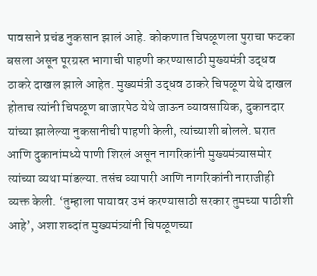पावसाने प्रचंड नुकसान झालं आहे. कोकणात चिपळूणला पुराचा फटका बसला असून पूरग्रस्त भागाची पाहणी करण्यासाठी मुख्यमंत्री उद्धव ठाकरे दाखल झाले आहेत. मुख्यमंत्री उद्धव ठाकरे चिपळूण येथे दाखल होताच त्यांनी चिपळूण बाजारपेठ येथे जाऊन व्यावसायिक, दुकानदार यांच्या झालेल्या नुकसानीची पाहणी केली, त्यांच्याशी बोलले. घरात आणि दुकानांमध्ये पाणी शिरलं असून नागरिकांनी मुख्यमंत्र्यासमोर त्यांच्या व्यथा मांडल्या. तसंच व्यापारी आणि नागरिकांनी नाराजीही व्यक्त केली. ‘तुम्हाला पायावर उभं करण्यासाठी सरकार तुमच्या पाठीशी आहे’, अशा शब्दांत मुख्यमंत्र्यांनी चिपळूणच्या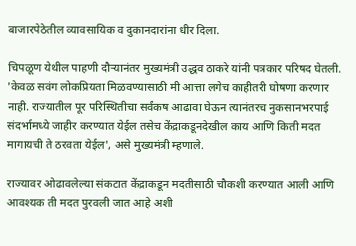बाजारपेठेतील व्यावसायिक व दुकानदारांना धीर दिला.

चिपळूण येथील पाहणी दौऱ्यानंतर मुख्यमंत्री उद्धव ठाकरे यांनी पत्रकार परिषद घेतली. 'केवळ सवंग लोकप्रियता मिळवण्यासाठी मी आत्ता लगेच काहीतरी घोषणा करणार नाही. राज्यातील पूर परिस्थितीचा सर्वंकष आढावा घेऊन त्यानंतरच नुकसानभरपाई संदर्भामध्ये जाहीर करण्यात येईल तसेच केंद्राकडूनदेखील काय आणि किती मदत मागायची ते ठरवता येईल', असे मुख्यमंत्री म्हणाले.

राज्यावर ओढावलेल्या संकटात केंद्राकडून मदतीसाठी चौकशी करण्यात आली आणि आवश्यक ती मदत पुरवली जात आहे अशी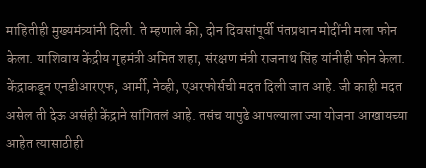माहितीही मुख्यमंत्र्यांनी दिली. ते म्हणाले की, दोन दिवसांपूर्वी पंतप्रधान मोदींनी मला फोन केला. याशिवाय केंद्रीय गृहमंत्री अमित शहा, संरक्षण मंत्री राजनाथ सिंह यांनीही फोन केला. केंद्राकडून एनडीआरएफ, आर्मी, नेव्ही, एअरफोर्सची मदत दिली जात आहे. जी काही मदत असेल ती देऊ असंही केंद्राने सांगितलं आहे. तसंच यापुढे आपल्याला ज्या योजना आखायच्या आहेत त्यासाठीही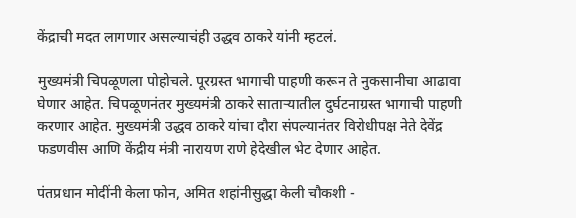केंद्राची मदत लागणार असल्याचंही उद्धव ठाकरे यांनी म्हटलं.

मुख्यमंत्री चिपळूणला पोहोचले. पूरग्रस्त भागाची पाहणी करून ते नुकसानीचा आढावा घेणार आहेत. चिपळूणनंतर मुख्यमंत्री ठाकरे साताऱ्यातील दुर्घटनाग्रस्त भागाची पाहणी करणार आहेत. मुख्यमंत्री उद्धव ठाकरे यांचा दौरा संपल्यानंतर विरोधीपक्ष नेते देवेंद्र फडणवीस आणि केंद्रीय मंत्री नारायण राणे हेदेखील भेट देणार आहेत.

पंतप्रधान मोदींनी केला फोन, अमित शहांनीसुद्धा केली चौकशी -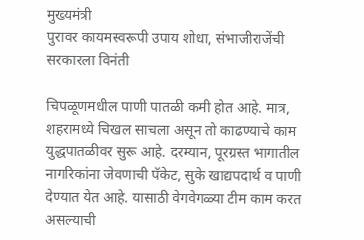मुख्यमंत्री
पुरावर कायमस्वरूपी उपाय शोधा, संभाजीराजेंची सरकारला विनंती

चिपळूणमधील पाणी पातळी कमी होत आहे. मात्र, शहरामध्ये चिखल साचला असून तो काढण्याचे काम युद्धपातळीवर सुरू आहे. दरम्यान, पूरग्रस्त भागातील नागरिकांना जेवणाची पॅकेट, सुके खाद्यपदार्थ व पाणी देण्यात येत आहे. यासाठी वेगवेगळ्या टीम काम करत असल्याची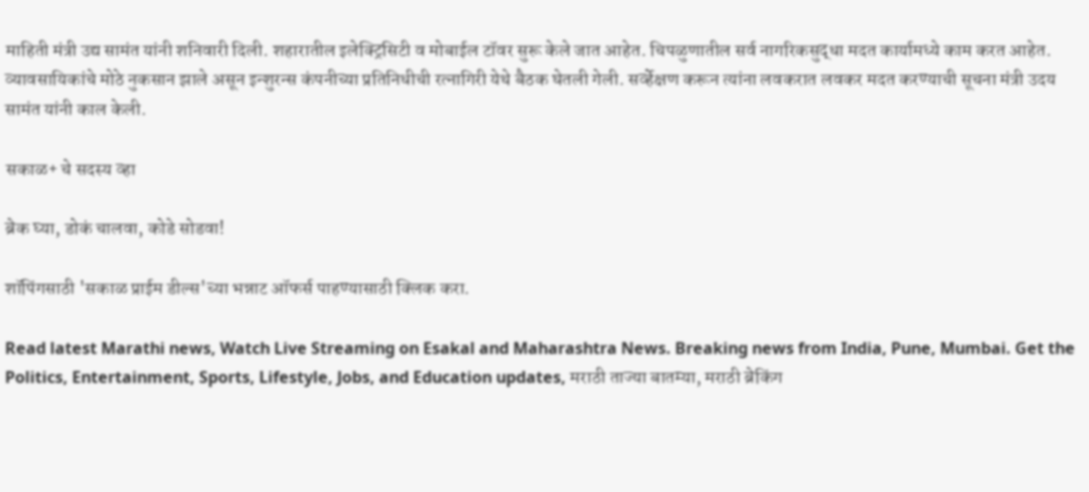माहिती मंत्री उद्य सामंत यांनी शनिवारी दिली. शहारातील इलेक्ट्रिसिटी व मोबाईल टॉवर सुरू केले जात आहेत. चिपळुणातील सर्व नागरिकसुद्धा मदत कार्यामध्ये काम करत आहेत. व्यावसायिकांचे मोठे नुकसान झाले असून इन्शुरन्स कंपनीच्या प्रतिनिधीची रत्नागिरी येथे बैठक घेतली गेली. सर्व्हेक्षण करून त्यांना लवकरात लवकर मदत करण्याची सूचना मंत्री उदय सामंत यांनी काल केली.

सकाळ+ चे सदस्य व्हा

ब्रेक घ्या, डोकं चालवा, कोडे सोडवा!

शॉपिंगसाठी 'सकाळ प्राईम डील्स'च्या भन्नाट ऑफर्स पाहण्यासाठी क्लिक करा.

Read latest Marathi news, Watch Live Streaming on Esakal and Maharashtra News. Breaking news from India, Pune, Mumbai. Get the Politics, Entertainment, Sports, Lifestyle, Jobs, and Education updates, मराठी ताज्या बातम्या, मराठी ब्रेकिंग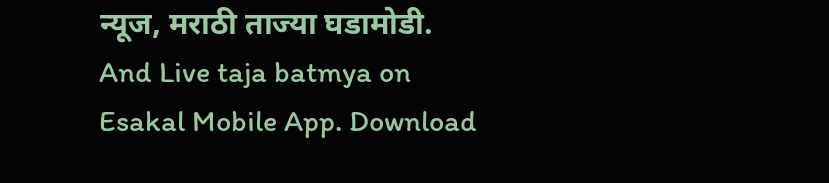न्यूज, मराठी ताज्या घडामोडी. And Live taja batmya on Esakal Mobile App. Download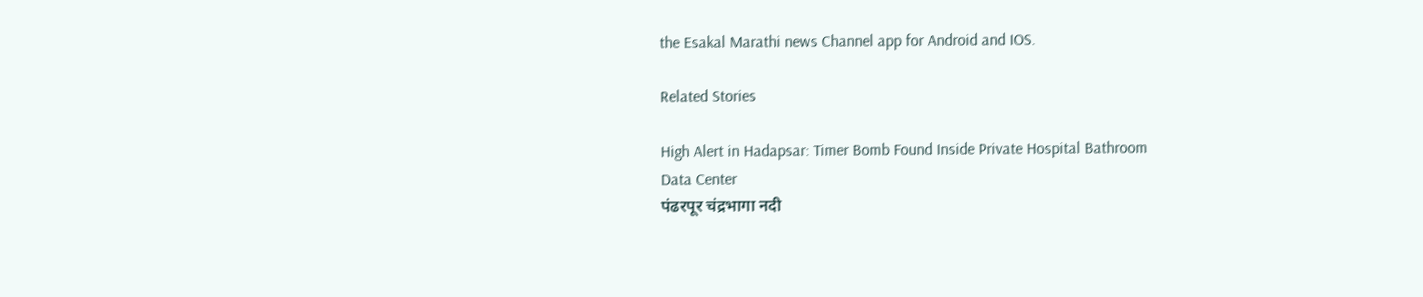the Esakal Marathi news Channel app for Android and IOS.

Related Stories

High Alert in Hadapsar: Timer Bomb Found Inside Private Hospital Bathroom
Data Center
पंढरपूर चंद्रभागा नदी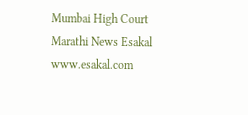Mumbai High Court
Marathi News Esakal
www.esakal.com